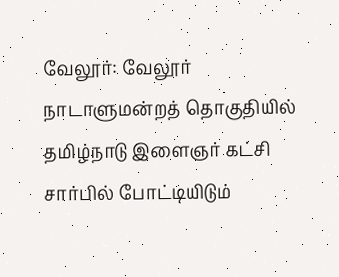வேலூர்: வேலூர் நாடாளுமன்றத் தொகுதியில் தமிழ்நாடு இளைஞர் கட்சி சார்பில் போட்டியிடும்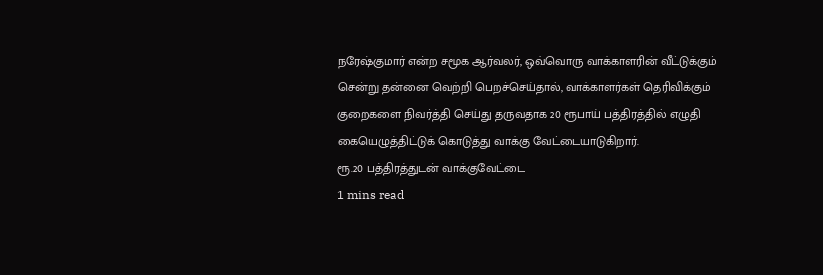நரேஷ்குமார் என்ற சமூக ஆர்வலர், ஒவ்வொரு வாக்காளரின் வீட்டுக்கும் சென்று தன்னை வெற்றி பெறச்செய்தால், வாக்காளர்கள் தெரிவிக்கும் குறைகளை நிவர்த்தி செய்து தருவதாக 20 ரூபாய் பத்திரத்தில் எழுதி கையெழுத்திட்டுக் கொடுத்து வாக்கு வேட்டையாடுகிறார்.
ரூ.20 பத்திரத்துடன் வாக்குவேட்டை
1 mins read